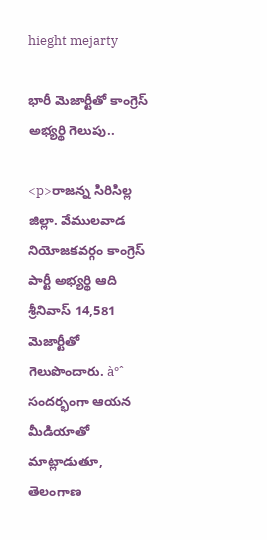hieght mejarty

భారీ మెజార్టీతో కాంగ్రెస్ అభ్యర్థి గెలుపు..

<p>రాజన్న సిరిసిల్ల జిల్లా. వేములవాడ నియోజకవర్గం కాంగ్రెస్ పార్టీ అభ్యర్థి ఆది శ్రీనివాస్ 14,581 మెజార్టీతో గెలుపొందారు. à°ˆ సందర్భంగా ఆయన మీడియాతో మాట్లాడుతూ, తెలంగాణ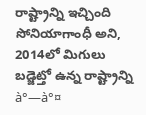రాష్ట్రాన్ని ఇచ్చింది సోనియాగాంధీ అని, 2014లో మిగులు బడ్జెట్తో ఉన్న రాష్ట్రాన్ని à°—à°¤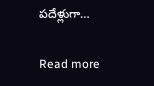పదేళ్లుగా…

Read more